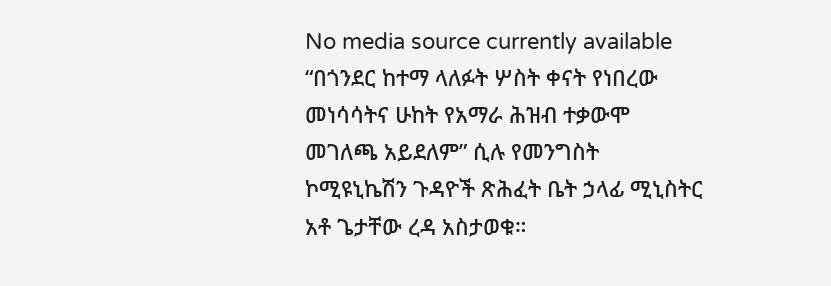No media source currently available
“በጎንደር ከተማ ላለፉት ሦስት ቀናት የነበረው መነሳሳትና ሁከት የአማራ ሕዝብ ተቃውሞ መገለጫ አይደለም” ሲሉ የመንግስት ኮሚዩኒኬሽን ጉዳዮች ጽሕፈት ቤት ኃላፊ ሚኒስትር አቶ ጌታቸው ረዳ አስታወቁ።